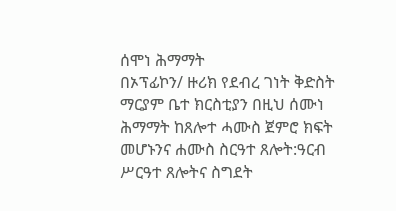ሰሞነ ሕማማት
በኦፕፊኮን/ ዙሪክ የደብረ ገነት ቅድስት ማርያም ቤተ ክርስቲያን በዚህ ሰሙነ ሕማማት ከጸሎተ ሓሙስ ጀምሮ ክፍት መሆኑንና ሐሙስ ስርዓተ ጸሎት:ዓርብ ሥርዓተ ጸሎትና ስግደት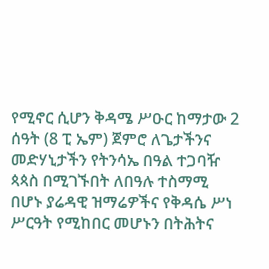የሚኖር ሲሆን ቅዳሜ ሥዑር ከማታው 2 ሰዓት (8 ፒ ኤም) ጀምሮ ለጌታችንና መድሃኒታችን የትንሳኤ በዓል ተጋባዥ ጳጳስ በሚገኙበት ለበዓሉ ተስማሚ በሆኑ ያሬዳዊ ዝማሬዎችና የቅዳሴ ሥነ ሥርዓት የሚከበር መሆኑን በትሕትና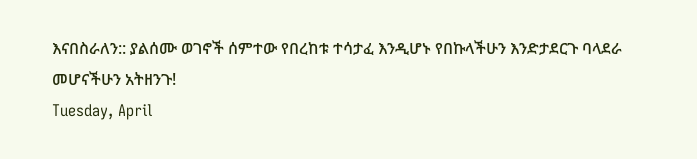እናበስራለን:: ያልሰሙ ወገኖች ሰምተው የበረከቱ ተሳታፈ እንዲሆኑ የበኩላችሁን እንድታደርጉ ባላደራ መሆናችሁን አትዘንጉ!
Tuesday, April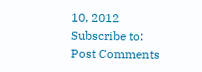10, 2012
Subscribe to:
Post Comments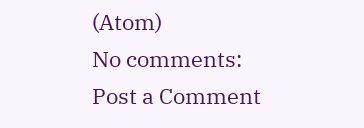(Atom)
No comments:
Post a Comment